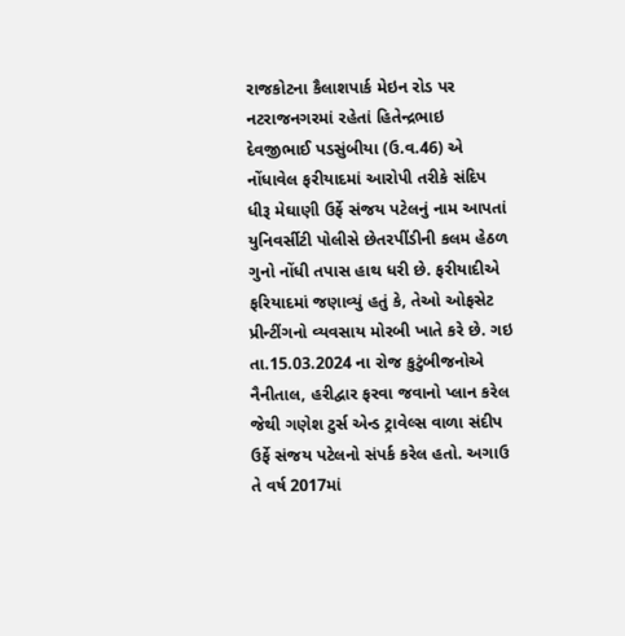રાજકોટના કૈલાશપાર્ક મેઇન રોડ પર નટરાજનગરમાં રહેતાં હિતેન્દ્રભાઇ દેવજીભાઈ પડસુંબીયા (ઉ.વ.46) એ નોંધાવેલ ફરીયાદમાં આરોપી તરીકે સંદિપ ધીરૂ મેઘાણી ઉર્ફે સંજય પટેલનું નામ આપતાં યુનિવર્સીટી પોલીસે છેતરપીંડીની કલમ હેઠળ ગુનો નોંધી તપાસ હાથ ધરી છે. ફરીયાદીએ ફરિયાદમાં જણાવ્યું હતું કે, તેઓ ઓફસેટ પ્રીન્ટીંગનો વ્યવસાય મોરબી ખાતે કરે છે. ગઇ તા.15.03.2024 ના રોજ કુટુંબીજનોએ નૈનીતાલ, હરીદ્વાર ફરવા જવાનો પ્લાન કરેલ જેથી ગણેશ ટુર્સ એન્ડ ટ્રાવેલ્સ વાળા સંદીપ ઉર્ફે સંજય પટેલનો સંપર્ક કરેલ હતો. અગાઉ તે વર્ષ 2017માં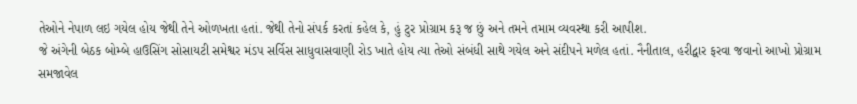તેઓને નેપાળ લઇ ગયેલ હોય જેથી તેને ઓળખતા હતાં. જેથી તેનો સંપર્ક કરતાં કહેલ કે, હું ટુર પ્રોગ્રામ કરૂ જ છું અને તમને તમામ વ્યવસ્થા કરી આપીશ.
જે અંગેની બેઠક બોમ્બે હાઉસિંગ સોસાયટી સમેશ્વર મંડપ સર્વિસ સાધુવાસવાણી રોડ ખાતે હોય ત્યા તેઓ સંબંધી સાથે ગયેલ અને સંદીપને મળેલ હતાં. નૈનીતાલ, હરીદ્વાર ફરવા જવાનો આખો પ્રોગ્રામ સમજાવેલ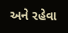અને રહેવા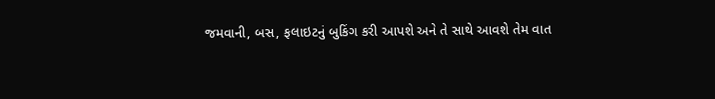જમવાની, બસ, ફલાઇટનું બુકિંગ કરી આપશે અને તે સાથે આવશે તેમ વાત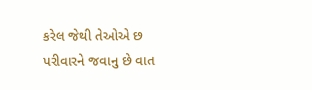કરેલ જેથી તેઓએ છ પરીવારને જવાનુ છે વાત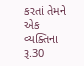કરતાં તેમને એક વ્યક્તિના રૂ.30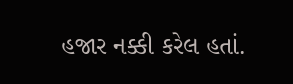હજાર નક્કી કરેલ હતાં.